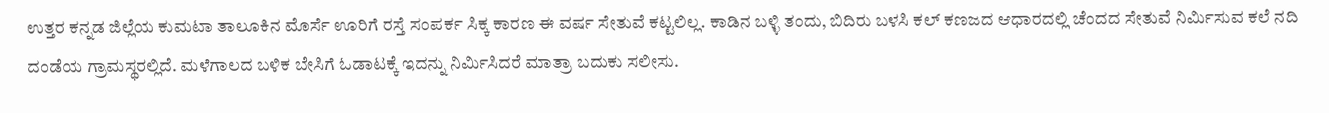ಉತ್ತರ ಕನ್ನಡ ಜಿಲ್ಲೆಯ ಕುಮಟಾ ತಾಲೂಕಿನ ಮೊರ್ಸೆ ಊರಿಗೆ ರಸ್ತೆ ಸಂಪರ್ಕ ಸಿಕ್ಕ ಕಾರಣ ಈ ವರ್ಷ ಸೇತುವೆ ಕಟ್ಟಲಿಲ್ಲ. ಕಾಡಿನ ಬಳ್ಳಿ ತಂದು, ಬಿದಿರು ಬಳಸಿ ಕಲ್ ಕಣಜದ ಆಧಾರದಲ್ಲಿ ಚೆಂದದ ಸೇತುವೆ ನಿರ್ಮಿಸುವ ಕಲೆ ನದಿ ದಂಡೆಯ ಗ್ರಾಮಸ್ಥರಲ್ಲಿದೆ. ಮಳೆಗಾಲದ ಬಳಿಕ ಬೇಸಿಗೆ ಓಡಾಟಕ್ಕೆ ಇದನ್ನು ನಿರ್ಮಿಸಿದರೆ ಮಾತ್ರಾ ಬದುಕು ಸಲೀಸು.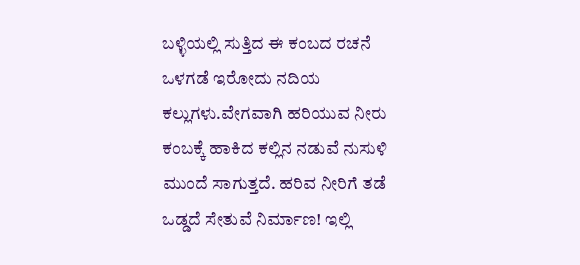ಬಳ್ಳಿಯಲ್ಲಿ ಸುತ್ತಿದ ಈ ಕಂಬದ ರಚನೆ ಒಳಗಡೆ ಇರೋದು ನದಿಯ ಕಲ್ಲುಗಳು.ವೇಗವಾಗಿ ಹರಿಯುವ ನೀರು ಕಂಬಕ್ಕೆ ಹಾಕಿದ ಕಲ್ಲಿನ ನಡುವೆ ನುಸುಳಿ ಮುಂದೆ ಸಾಗುತ್ತದೆ. ಹರಿವ ನೀರಿಗೆ ತಡೆ ಒಡ್ಡದೆ ಸೇತುವೆ ನಿರ್ಮಾಣ! ಇಲ್ಲಿ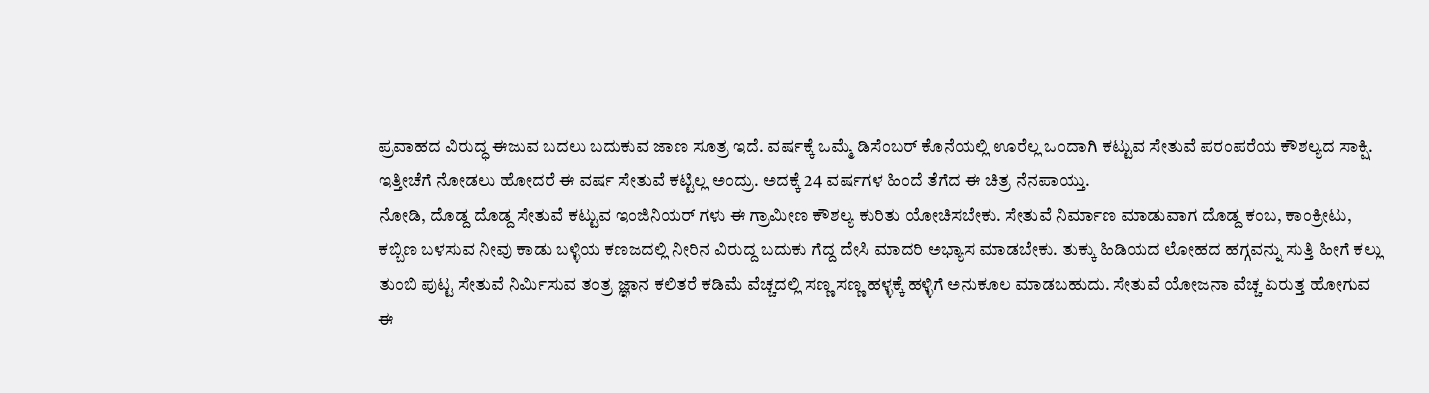ಪ್ರವಾಹದ ವಿರುದ್ಧ ಈಜುವ ಬದಲು ಬದುಕುವ ಜಾಣ ಸೂತ್ರ ಇದೆ. ವರ್ಷಕ್ಕೆ ಒಮ್ಮೆ ಡಿಸೆಂಬರ್ ಕೊನೆಯಲ್ಲಿ ಊರೆಲ್ಲ ಒಂದಾಗಿ ಕಟ್ಟುವ ಸೇತುವೆ ಪರಂಪರೆಯ ಕೌಶಲ್ಯದ ಸಾಕ್ಷಿ. ಇತ್ತೀಚೆಗೆ ನೋಡಲು ಹೋದರೆ ಈ ವರ್ಷ ಸೇತುವೆ ಕಟ್ಟಿಲ್ಲ ಅಂದ್ರು. ಅದಕ್ಕೆ 24 ವರ್ಷಗಳ ಹಿಂದೆ ತೆಗೆದ ಈ ಚಿತ್ರ ನೆನಪಾಯ್ತು.
ನೋಡಿ, ದೊಡ್ದ ದೊಡ್ದ ಸೇತುವೆ ಕಟ್ಟುವ ಇಂಜಿನಿಯರ್ ಗಳು ಈ ಗ್ರಾಮೀಣ ಕೌಶಲ್ಯ ಕುರಿತು ಯೋಚಿಸಬೇಕು. ಸೇತುವೆ ನಿರ್ಮಾಣ ಮಾಡುವಾಗ ದೊಡ್ದ ಕಂಬ, ಕಾಂಕ್ರೀಟು, ಕಬ್ಬಿಣ ಬಳಸುವ ನೀವು ಕಾಡು ಬಳ್ಳಿಯ ಕಣಜದಲ್ಲಿ ನೀರಿನ ವಿರುದ್ದ ಬದುಕು ಗೆದ್ದ ದೇಸಿ ಮಾದರಿ ಅಭ್ಯಾಸ ಮಾಡಬೇಕು. ತುಕ್ಕು ಹಿಡಿಯದ ಲೋಹದ ಹಗ್ಗವನ್ನು ಸುತ್ತಿ ಹೀಗೆ ಕಲ್ಲು ತುಂಬಿ ಪುಟ್ಟ ಸೇತುವೆ ನಿರ್ಮಿಸುವ ತಂತ್ರ ಜ್ಞಾನ ಕಲಿತರೆ ಕಡಿಮೆ ವೆಚ್ಚದಲ್ಲಿ ಸಣ್ಣ ಸಣ್ಣ ಹಳ್ಳಕ್ಕೆ ಹಳ್ಳಿಗೆ ಅನುಕೂಲ ಮಾಡಬಹುದು. ಸೇತುವೆ ಯೋಜನಾ ವೆಚ್ಚ ಏರುತ್ತ ಹೋಗುವ ಈ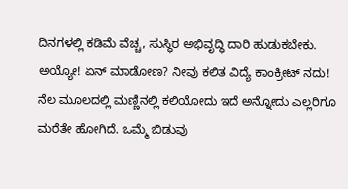ದಿನಗಳಲ್ಲಿ ಕಡಿಮೆ ವೆಚ್ಚ, ಸುಸ್ಥಿರ ಅಭಿವೃದ್ಧಿ ದಾರಿ ಹುಡುಕಬೇಕು.
ಅಯ್ಯೋ! ಏನ್ ಮಾಡೋಣ? ನೀವು ಕಲಿತ ವಿದ್ಯೆ ಕಾಂಕ್ರೀಟ್ ನದು! ನೆಲ ಮೂಲದಲ್ಲಿ ಮಣ್ಣಿನಲ್ಲಿ ಕಲಿಯೋದು ಇದೆ ಅನ್ನೋದು ಎಲ್ಲರಿಗೂ ಮರೆತೇ ಹೋಗಿದೆ. ಒಮ್ಮೆ ಬಿಡುವು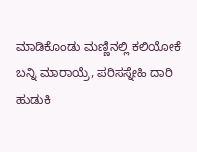ಮಾಡಿಕೊಂಡು ಮಣ್ಣಿನಲ್ಲಿ ಕಲಿಯೋಕೆ ಬನ್ನಿ ಮಾರಾಯ್ರೆ, ಪರಿಸಸ್ನೇಹಿ ದಾರಿ ಹುಡುಕಿ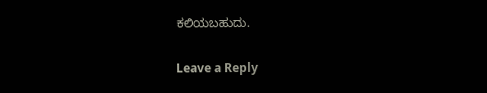ಕಲಿಯಬಹುದು.


Leave a Reply